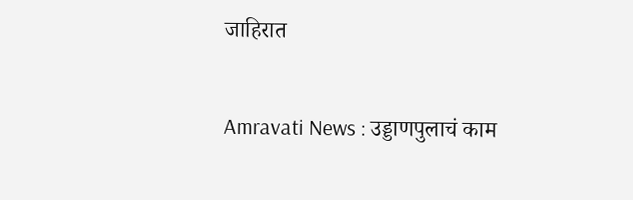जाहिरात

Amravati News : उड्डाणपुलाचं काम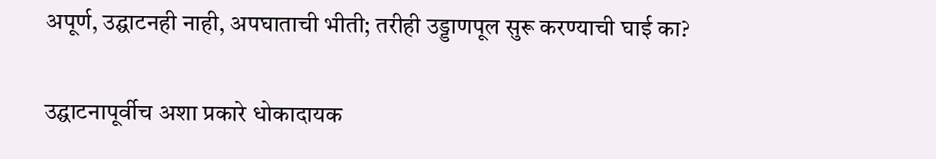अपूर्ण, उद्घाटनही नाही, अपघाताची भीती; तरीही उड्डाणपूल सुरू करण्याची घाई का?

उद्घाटनापूर्वीच अशा प्रकारे धोकादायक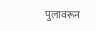पुलावरून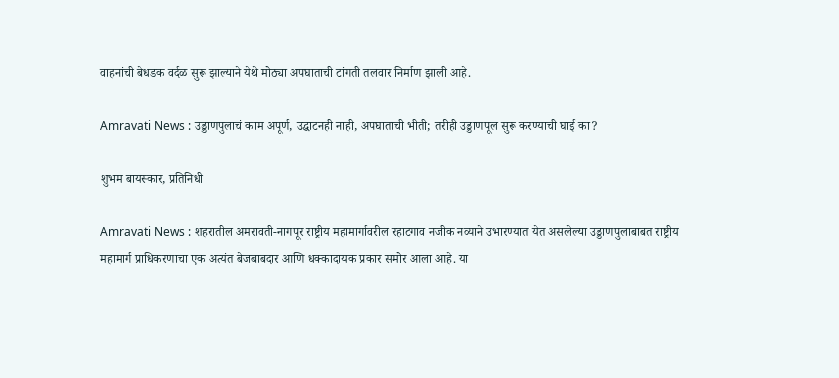वाहनांची बेधडक वर्दळ सुरू झाल्याने येथे मोठ्या अपघाताची टांगती तलवार निर्माण झाली आहे.

Amravati News : उड्डाणपुलाचं काम अपूर्ण, उद्घाटनही नाही, अपघाताची भीती; तरीही उड्डाणपूल सुरू करण्याची घाई का?

शुभम बायस्कार, प्रतिनिधी

Amravati News : शहरातील अमरावती-नागपूर राष्ट्रीय महामार्गावरील रहाटगाव नजीक नव्याने उभारण्यात येत असलेल्या उड्डाणपुलाबाबत राष्ट्रीय महामार्ग प्राधिकरणाचा एक अत्यंत बेजबाबदार आणि धक्कादायक प्रकार समोर आला आहे. या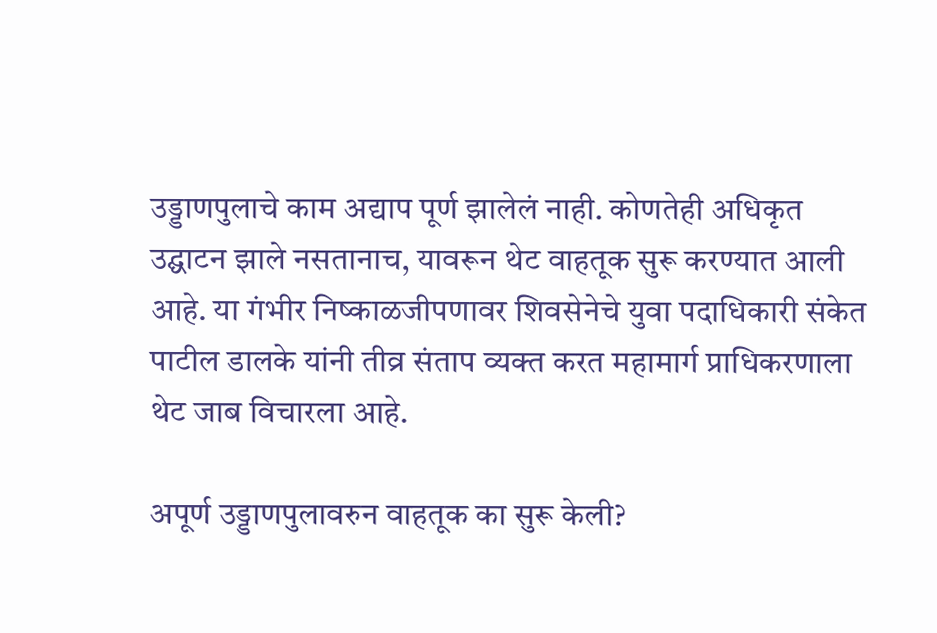उड्डाणपुलाचे काम अद्याप पूर्ण झालेलं नाही. कोणतेही अधिकृत उद्घाटन झाले नसतानाच, यावरून थेट वाहतूक सुरू करण्यात आली आहे. या गंभीर निष्काळजीपणावर शिवसेनेचे युवा पदाधिकारी संकेत पाटील डालके यांनी तीव्र संताप व्यक्त करत महामार्ग प्राधिकरणाला थेट जाब विचारला आहे.

अपूर्ण उड्डाणपुलावरुन वाहतूक का सुरू केली?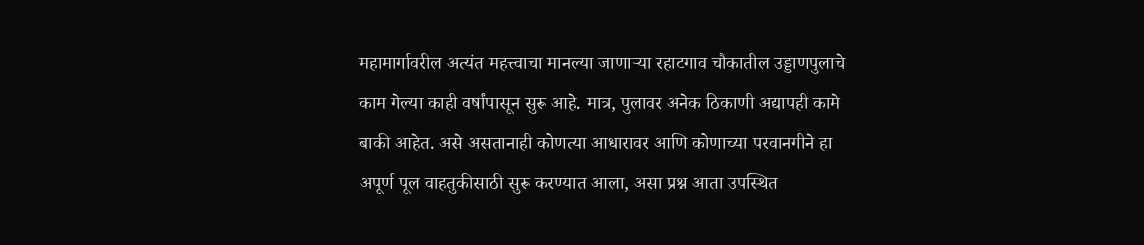महामार्गावरील अत्यंत महत्त्वाचा मानल्या जाणाऱ्या रहाटगाव चौकातील उड्डाणपुलाचे काम गेल्या काही वर्षांपासून सुरू आहे. मात्र, पुलावर अनेक ठिकाणी अद्यापही कामे बाकी आहेत. असे असतानाही कोणत्या आधारावर आणि कोणाच्या परवानगीने हा अपूर्ण पूल वाहतुकीसाठी सुरू करण्यात आला, असा प्रश्न आता उपस्थित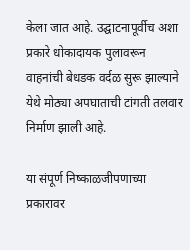केला जात आहे. उद्घाटनापूर्वीच अशा प्रकारे धोकादायक पुलावरून वाहनांची बेधडक वर्दळ सुरू झाल्याने येथे मोठ्या अपघाताची टांगती तलवार निर्माण झाली आहे.

या संपूर्ण निष्काळजीपणाच्या प्रकारावर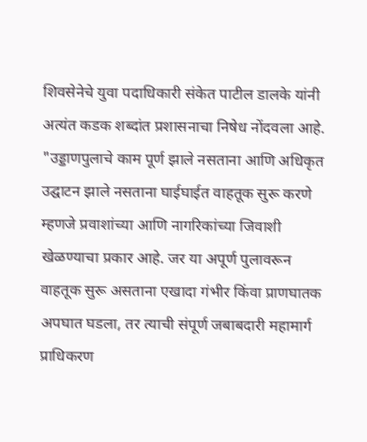शिवसेनेचे युवा पदाधिकारी संकेत पाटील डालके यांनी अत्यंत कडक शब्दांत प्रशासनाचा निषेध नोंदवला आहे. "उड्डाणपुलाचे काम पूर्ण झाले नसताना आणि अधिकृत उद्घाटन झाले नसताना घाईघाईत वाहतूक सुरू करणे म्हणजे प्रवाशांच्या आणि नागरिकांच्या जिवाशी खेळण्याचा प्रकार आहे. जर या अपूर्ण पुलावरून वाहतूक सुरू असताना एखादा गंभीर किंवा प्राणघातक अपघात घडला, तर त्याची संपूर्ण जबाबदारी महामार्ग प्राधिकरण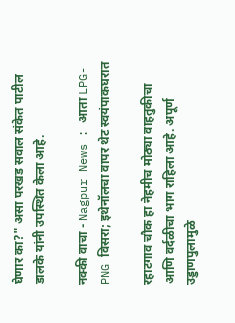घेणार का?" असा परखड सवाल संकेत पाटील डालके यांनी उपस्थित केला आहे.

नक्की वाचा - Nagpur News : आता LPG-PNG विसरा; इथेनॉलचा वापर थेट स्वयंपाकघरात

रहाटगाव चौक हा नेहमीच मोठ्या वाहतुकीचा आणि वर्दळीचा भाग राहिला आहे. अपूर्ण उड्डाणपुलामुळे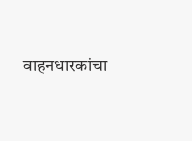वाहनधारकांचा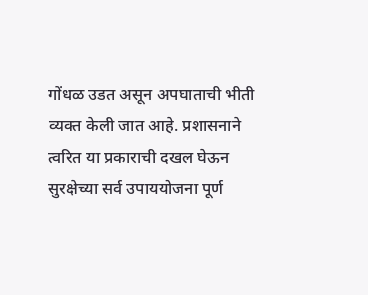गोंधळ उडत असून अपघाताची भीती व्यक्त केली जात आहे. प्रशासनाने त्वरित या प्रकाराची दखल घेऊन सुरक्षेच्या सर्व उपाययोजना पूर्ण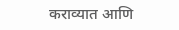कराव्यात आणि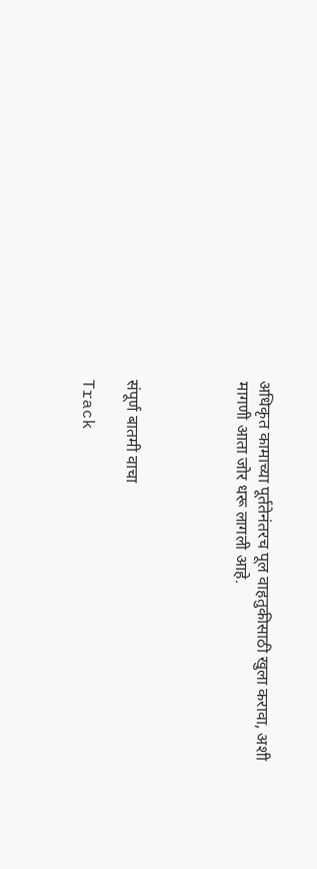अधिकृत कामाच्या पूर्ततेनंतरच पूल वाहतुकीसाठी खुला करावा, अशी मागणी आता जोर धरू लागली आहे.




संपूर्ण बातमी वाचा

Track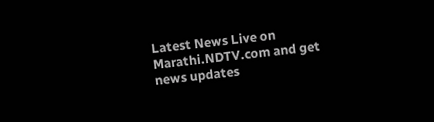Latest News Live on Marathi.NDTV.com and get news updates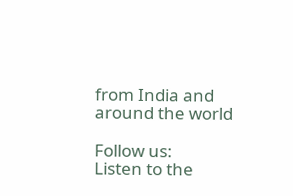from India and around the world

Follow us:
Listen to the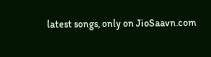latest songs, only on JioSaavn.com